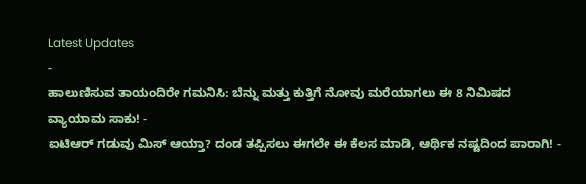Latest Updates
-
ಹಾಲುಣಿಸುವ ತಾಯಂದಿರೇ ಗಮನಿಸಿ: ಬೆನ್ನು ಮತ್ತು ಕುತ್ತಿಗೆ ನೋವು ಮರೆಯಾಗಲು ಈ 8 ನಿಮಿಷದ ವ್ಯಾಯಾಮ ಸಾಕು! -
ಐಟಿಆರ್ ಗಡುವು ಮಿಸ್ ಆಯ್ತಾ? ದಂಡ ತಪ್ಪಿಸಲು ಈಗಲೇ ಈ ಕೆಲಸ ಮಾಡಿ, ಆರ್ಥಿಕ ನಷ್ಟದಿಂದ ಪಾರಾಗಿ! -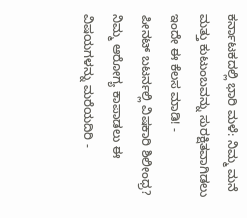ಕರ್ನಾಟಕದಲ್ಲಿ ಭಾರಿ ಮಳೆ: ನಿಮ್ಮ ಮನೆ ಮತ್ತು ಕುಟುಂಬವನ್ನು ಸುರಕ್ಷಿತವಾಗಿಡಲು ಇಂದೇ ಈ ಕೆಲಸ ಮಾಡಿ! -
ಪೀನಟ್ ಬಟರ್ನಲ್ಲಿ ವಿಷಕಾರಿ ಶಿಲೀಂಧ್ರ? ನಿಮ್ಮ ಆರೋಗ್ಯ ಕಾಪಾಡಲು ಈ ವಿಷಯಗಳನ್ನು ಮರೆಯದಿರಿ -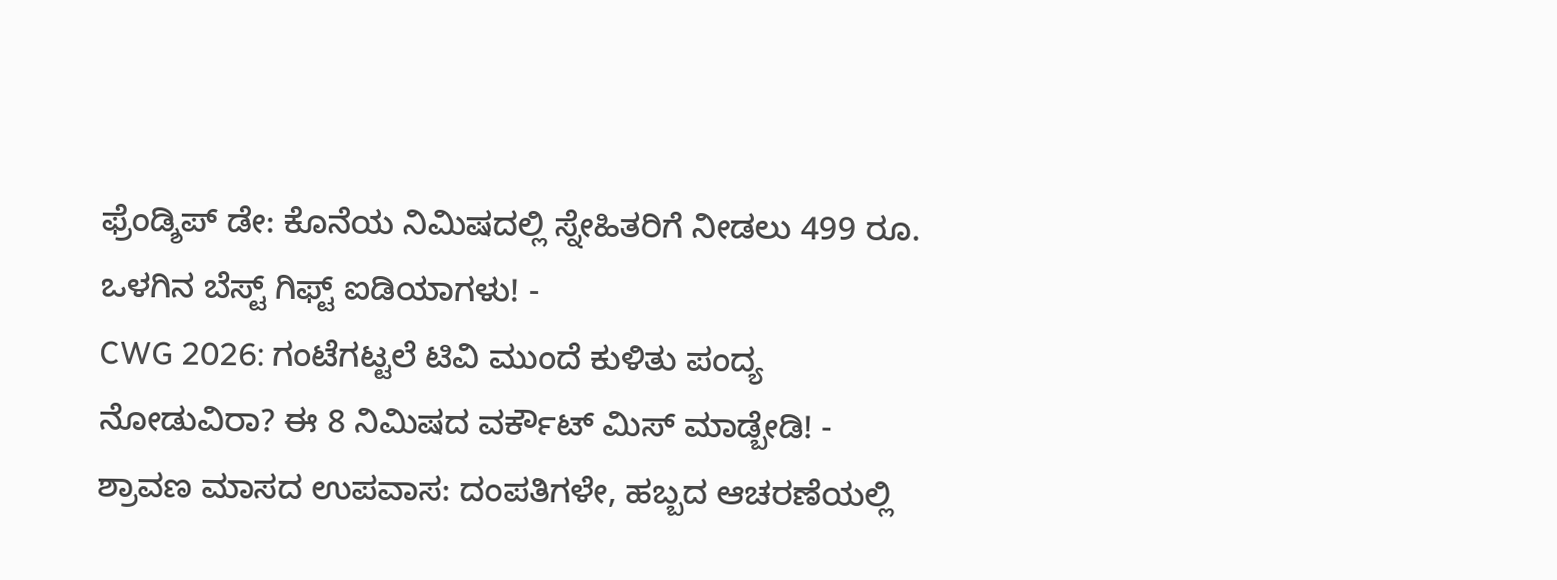ಫ್ರೆಂಡ್ಶಿಪ್ ಡೇ: ಕೊನೆಯ ನಿಮಿಷದಲ್ಲಿ ಸ್ನೇಹಿತರಿಗೆ ನೀಡಲು 499 ರೂ. ಒಳಗಿನ ಬೆಸ್ಟ್ ಗಿಫ್ಟ್ ಐಡಿಯಾಗಳು! -
CWG 2026: ಗಂಟೆಗಟ್ಟಲೆ ಟಿವಿ ಮುಂದೆ ಕುಳಿತು ಪಂದ್ಯ ನೋಡುವಿರಾ? ಈ 8 ನಿಮಿಷದ ವರ್ಕೌಟ್ ಮಿಸ್ ಮಾಡ್ಬೇಡಿ! -
ಶ್ರಾವಣ ಮಾಸದ ಉಪವಾಸ: ದಂಪತಿಗಳೇ, ಹಬ್ಬದ ಆಚರಣೆಯಲ್ಲಿ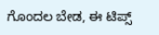ಗೊಂದಲ ಬೇಡ, ಈ ಟಿಪ್ಸ್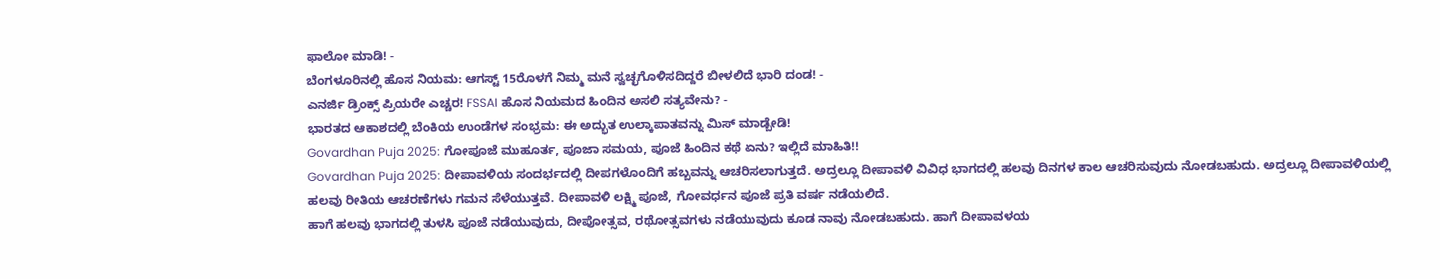ಫಾಲೋ ಮಾಡಿ! -
ಬೆಂಗಳೂರಿನಲ್ಲಿ ಹೊಸ ನಿಯಮ: ಆಗಸ್ಟ್ 15ರೊಳಗೆ ನಿಮ್ಮ ಮನೆ ಸ್ವಚ್ಛಗೊಳಿಸದಿದ್ದರೆ ಬೀಳಲಿದೆ ಭಾರಿ ದಂಡ! -
ಎನರ್ಜಿ ಡ್ರಿಂಕ್ಸ್ ಪ್ರಿಯರೇ ಎಚ್ಚರ! FSSAI ಹೊಸ ನಿಯಮದ ಹಿಂದಿನ ಅಸಲಿ ಸತ್ಯವೇನು? -
ಭಾರತದ ಆಕಾಶದಲ್ಲಿ ಬೆಂಕಿಯ ಉಂಡೆಗಳ ಸಂಭ್ರಮ: ಈ ಅದ್ಭುತ ಉಲ್ಕಾಪಾತವನ್ನು ಮಿಸ್ ಮಾಡ್ಬೇಡಿ!
Govardhan Puja 2025: ಗೋಪೂಜೆ ಮುಹೂರ್ತ, ಪೂಜಾ ಸಮಯ, ಪೂಜೆ ಹಿಂದಿನ ಕಥೆ ಏನು? ಇಲ್ಲಿದೆ ಮಾಹಿತಿ!!
Govardhan Puja 2025: ದೀಪಾವಳಿಯ ಸಂದರ್ಭದಲ್ಲಿ ದೀಪಗಳೊಂದಿಗೆ ಹಬ್ಬವನ್ನು ಆಚರಿಸಲಾಗುತ್ತದೆ. ಅದ್ರಲ್ಲೂ ದೀಪಾವಳಿ ವಿವಿಧ ಭಾಗದಲ್ಲಿ ಹಲವು ದಿನಗಳ ಕಾಲ ಆಚರಿಸುವುದು ನೋಡಬಹುದು. ಅದ್ರಲ್ಲೂ ದೀಪಾವಳಿಯಲ್ಲಿ ಹಲವು ರೀತಿಯ ಆಚರಣೆಗಳು ಗಮನ ಸೆಳೆಯುತ್ತವೆ. ದೀಪಾವಳಿ ಲಕ್ಷ್ಮಿ ಪೂಜೆ, ಗೋವರ್ಧನ ಪೂಜೆ ಪ್ರತಿ ವರ್ಷ ನಡೆಯಲಿದೆ.
ಹಾಗೆ ಹಲವು ಭಾಗದಲ್ಲಿ ತುಳಸಿ ಪೂಜೆ ನಡೆಯುವುದು, ದೀಪೋತ್ಸವ, ರಥೋತ್ಸವಗಳು ನಡೆಯುವುದು ಕೂಡ ನಾವು ನೋಡಬಹುದು. ಹಾಗೆ ದೀಪಾವಳಯ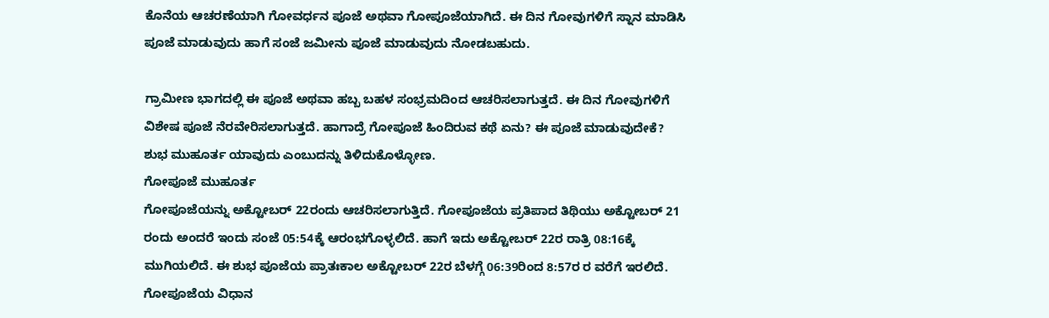ಕೊನೆಯ ಆಚರಣೆಯಾಗಿ ಗೋವರ್ಧನ ಪೂಜೆ ಅಥವಾ ಗೋಪೂಜೆಯಾಗಿದೆ. ಈ ದಿನ ಗೋವುಗಳಿಗೆ ಸ್ನಾನ ಮಾಡಿಸಿ ಪೂಜೆ ಮಾಡುವುದು ಹಾಗೆ ಸಂಜೆ ಜಮೀನು ಪೂಜೆ ಮಾಡುವುದು ನೋಡಬಹುದು.

ಗ್ರಾಮೀಣ ಭಾಗದಲ್ಲಿ ಈ ಪೂಜೆ ಅಥವಾ ಹಬ್ಬ ಬಹಳ ಸಂಭ್ರಮದಿಂದ ಆಚರಿಸಲಾಗುತ್ತದೆ. ಈ ದಿನ ಗೋವುಗಳಿಗೆ ವಿಶೇಷ ಪೂಜೆ ನೆರವೇರಿಸಲಾಗುತ್ತದೆ. ಹಾಗಾದ್ರೆ ಗೋಪೂಜೆ ಹಿಂದಿರುವ ಕಥೆ ಏನು? ಈ ಪೂಜೆ ಮಾಡುವುದೇಕೆ? ಶುಭ ಮುಹೂರ್ತ ಯಾವುದು ಎಂಬುದನ್ನು ತಿಳಿದುಕೊಳ್ಳೋಣ.
ಗೋಪೂಜೆ ಮುಹೂರ್ತ
ಗೋಪೂಜೆಯನ್ನು ಅಕ್ಟೋಬರ್ 22ರಂದು ಆಚರಿಸಲಾಗುತ್ತಿದೆ. ಗೋಪೂಜೆಯ ಪ್ರತಿಪಾದ ತಿಥಿಯು ಅಕ್ಟೋಬರ್ 21 ರಂದು ಅಂದರೆ ಇಂದು ಸಂಜೆ 05:54ಕ್ಕೆ ಆರಂಭಗೊಳ್ಳಲಿದೆ. ಹಾಗೆ ಇದು ಅಕ್ಟೋಬರ್ 22ರ ರಾತ್ರಿ 08:16ಕ್ಕೆ ಮುಗಿಯಲಿದೆ. ಈ ಶುಭ ಪೂಜೆಯ ಪ್ರಾತಃಕಾಲ ಅಕ್ಟೋಬರ್ 22ರ ಬೆಳಗ್ಗೆ 06:39ರಿಂದ 8:57ರ ರ ವರೆಗೆ ಇರಲಿದೆ.
ಗೋಪೂಜೆಯ ವಿಧಾನ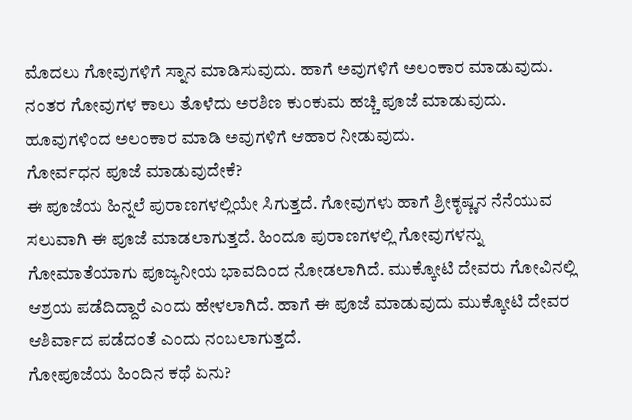ಮೊದಲು ಗೋವುಗಳಿಗೆ ಸ್ನಾನ ಮಾಡಿಸುವುದು. ಹಾಗೆ ಅವುಗಳಿಗೆ ಅಲಂಕಾರ ಮಾಡುವುದು. ನಂತರ ಗೋವುಗಳ ಕಾಲು ತೊಳೆದು ಅರಶಿಣ ಕುಂಕುಮ ಹಚ್ಚಿ ಪೂಜೆ ಮಾಡುವುದು. ಹೂವುಗಳಿಂದ ಅಲಂಕಾರ ಮಾಡಿ ಅವುಗಳಿಗೆ ಆಹಾರ ನೀಡುವುದು.
ಗೋರ್ವಧನ ಪೂಜೆ ಮಾಡುವುದೇಕೆ?
ಈ ಪೂಜೆಯ ಹಿನ್ನಲೆ ಪುರಾಣಗಳಲ್ಲಿಯೇ ಸಿಗುತ್ತದೆ. ಗೋವುಗಳು ಹಾಗೆ ಶ್ರೀಕೃಷ್ಣನ ನೆನೆಯುವ ಸಲುವಾಗಿ ಈ ಪೂಜೆ ಮಾಡಲಾಗುತ್ತದೆ. ಹಿಂದೂ ಪುರಾಣಗಳಲ್ಲಿ ಗೋವುಗಳನ್ನು ಗೋಮಾತೆಯಾಗು ಪೂಜ್ಯನೀಯ ಭಾವದಿಂದ ನೋಡಲಾಗಿದೆ. ಮುಕ್ಕೋಟಿ ದೇವರು ಗೋವಿನಲ್ಲಿ ಆಶ್ರಯ ಪಡೆದಿದ್ದಾರೆ ಎಂದು ಹೇಳಲಾಗಿದೆ. ಹಾಗೆ ಈ ಪೂಜೆ ಮಾಡುವುದು ಮುಕ್ಕೋಟಿ ದೇವರ ಆಶಿರ್ವಾದ ಪಡೆದಂತೆ ಎಂದು ನಂಬಲಾಗುತ್ತದೆ.
ಗೋಪೂಜೆಯ ಹಿಂದಿನ ಕಥೆ ಏನು?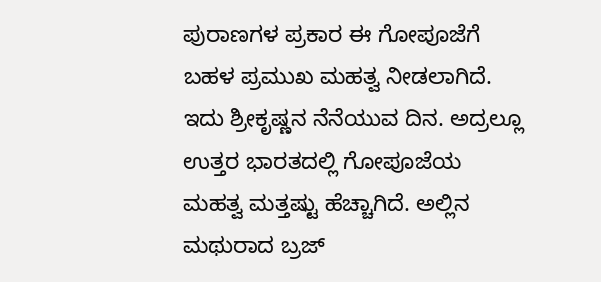ಪುರಾಣಗಳ ಪ್ರಕಾರ ಈ ಗೋಪೂಜೆಗೆ ಬಹಳ ಪ್ರಮುಖ ಮಹತ್ವ ನೀಡಲಾಗಿದೆ. ಇದು ಶ್ರೀಕೃಷ್ಣನ ನೆನೆಯುವ ದಿನ. ಅದ್ರಲ್ಲೂ ಉತ್ತರ ಭಾರತದಲ್ಲಿ ಗೋಪೂಜೆಯ ಮಹತ್ವ ಮತ್ತಷ್ಟು ಹೆಚ್ಚಾಗಿದೆ. ಅಲ್ಲಿನ ಮಥುರಾದ ಬ್ರಜ್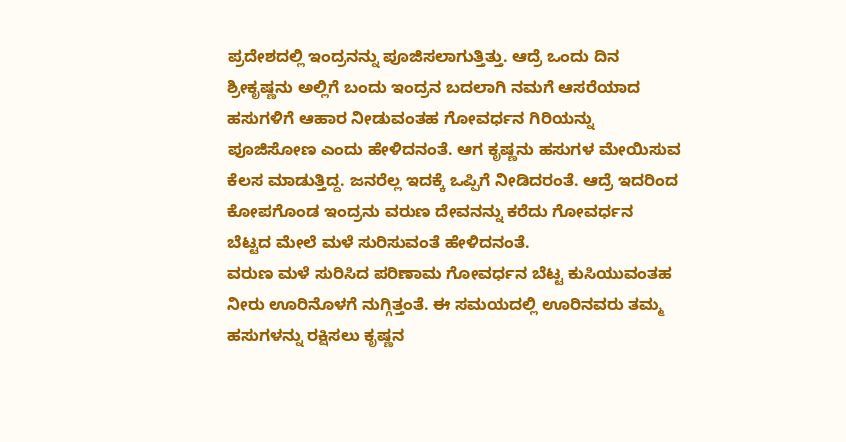ಪ್ರದೇಶದಲ್ಲಿ ಇಂದ್ರನನ್ನು ಪೂಜಿಸಲಾಗುತ್ತಿತ್ತು. ಆದ್ರೆ ಒಂದು ದಿನ ಶ್ರೀಕೃಷ್ಣನು ಅಲ್ಲಿಗೆ ಬಂದು ಇಂದ್ರನ ಬದಲಾಗಿ ನಮಗೆ ಆಸರೆಯಾದ ಹಸುಗಳಿಗೆ ಆಹಾರ ನೀಡುವಂತಹ ಗೋವರ್ಧನ ಗಿರಿಯನ್ನು ಪೂಜಿಸೋಣ ಎಂದು ಹೇಳಿದನಂತೆ. ಆಗ ಕೃಷ್ಣನು ಹಸುಗಳ ಮೇಯಿಸುವ ಕೆಲಸ ಮಾಡುತ್ತಿದ್ದ. ಜನರೆಲ್ಲ ಇದಕ್ಕೆ ಒಪ್ಪಿಗೆ ನೀಡಿದರಂತೆ. ಆದ್ರೆ ಇದರಿಂದ ಕೋಪಗೊಂಡ ಇಂದ್ರನು ವರುಣ ದೇವನನ್ನು ಕರೆದು ಗೋವರ್ಧನ ಬೆಟ್ಟದ ಮೇಲೆ ಮಳೆ ಸುರಿಸುವಂತೆ ಹೇಳಿದನಂತೆ.
ವರುಣ ಮಳೆ ಸುರಿಸಿದ ಪರಿಣಾಮ ಗೋವರ್ಧನ ಬೆಟ್ಟ ಕುಸಿಯುವಂತಹ ನೀರು ಊರಿನೊಳಗೆ ನುಗ್ಗಿತ್ತಂತೆ. ಈ ಸಮಯದಲ್ಲಿ ಊರಿನವರು ತಮ್ಮ ಹಸುಗಳನ್ನು ರಕ್ಷಿಸಲು ಕೃಷ್ಣನ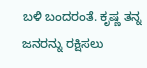ಬಳಿ ಬಂದರಂತೆ. ಕೃಷ್ಣ ತನ್ನ ಜನರನ್ನು ರಕ್ಷಿಸಲು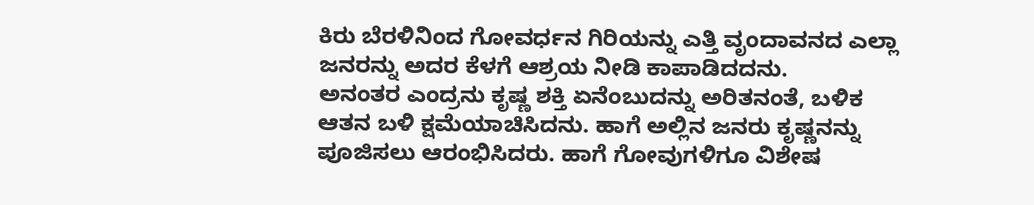ಕಿರು ಬೆರಳಿನಿಂದ ಗೋವರ್ಧನ ಗಿರಿಯನ್ನು ಎತ್ತಿ ವೃಂದಾವನದ ಎಲ್ಲಾ ಜನರನ್ನು ಅದರ ಕೆಳಗೆ ಆಶ್ರಯ ನೀಡಿ ಕಾಪಾಡಿದದನು.
ಅನಂತರ ಎಂದ್ರನು ಕೃಷ್ಣ ಶಕ್ತಿ ಏನೆಂಬುದನ್ನು ಅರಿತನಂತೆ, ಬಳಿಕ ಆತನ ಬಳಿ ಕ್ಷಮೆಯಾಚಿಸಿದನು. ಹಾಗೆ ಅಲ್ಲಿನ ಜನರು ಕೃಷ್ಣನನ್ನು ಪೂಜಿಸಲು ಆರಂಭಿಸಿದರು. ಹಾಗೆ ಗೋವುಗಳಿಗೂ ವಿಶೇಷ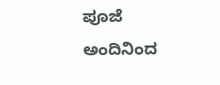ಪೂಜೆ ಅಂದಿನಿಂದ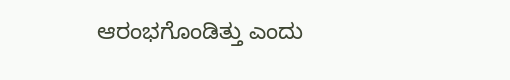ಆರಂಭಗೊಂಡಿತ್ತು ಎಂದು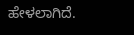ಹೇಳಲಾಗಿದೆ.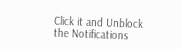Click it and Unblock the Notifications